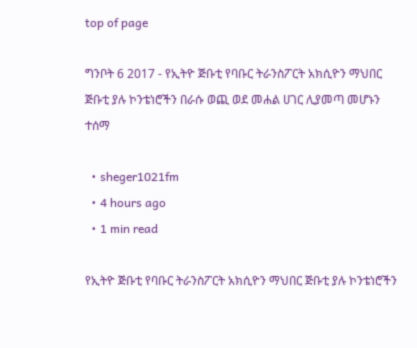top of page

ግንቦት 6 2017 - የኢትዮ ጅቡቲ የባቡር ትራንስፖርት አክሲዮን ማህበር ጅቡቲ ያሉ ኮንቴነሮችን በራሱ ወጪ ወደ መሐል ሀገር ሊያመጣ መሆኑን ተሰማ

  • sheger1021fm
  • 4 hours ago
  • 1 min read

የኢትዮ ጅቡቲ የባቡር ትራንስፖርት አክሲዮን ማህበር ጅቡቲ ያሉ ኮንቴነሮችን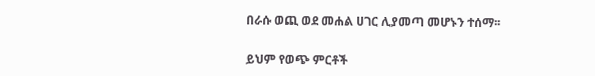በራሱ ወጪ ወደ መሐል ሀገር ሊያመጣ መሆኑን ተሰማ፡፡


ይህም የወጭ ምርቶች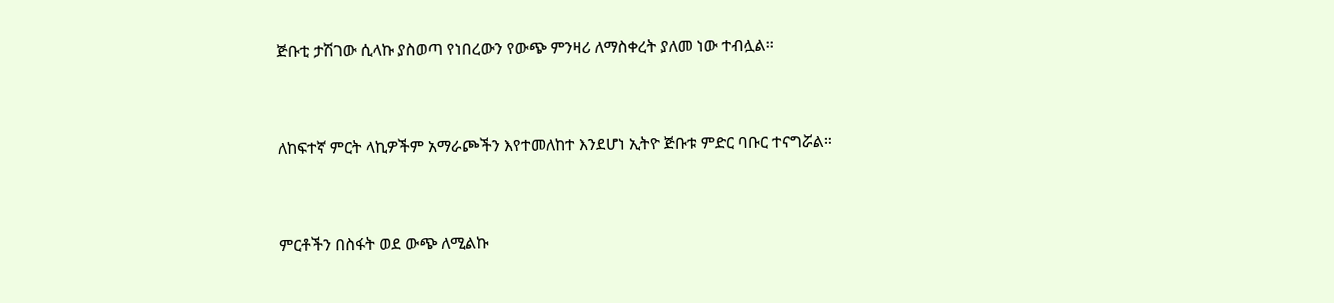ጅቡቲ ታሽገው ሲላኩ ያስወጣ የነበረውን የውጭ ምንዛሪ ለማስቀረት ያለመ ነው ተብሏል፡፡


ለከፍተኛ ምርት ላኪዎችም አማራጮችን እየተመለከተ እንደሆነ ኢትዮ ጅቡቱ ምድር ባቡር ተናግሯል።


ምርቶችን በስፋት ወደ ውጭ ለሚልኩ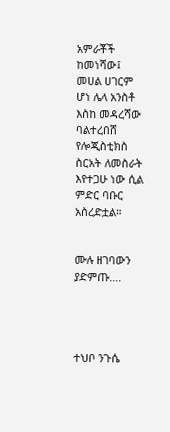አምራቾች ከመነሻው፤ መሀል ሀገርም ሆነ ሌላ አንስቶ እስከ መዳረሻው ባልተረበሸ የሎጂስቲክስ ስርአት ለመስራት እየተጋሁ ነው ሲል ምድር ባቡር አስረድቷል።


ሙሉ ዘገባውን ያድምጡ….




ተህቦ ንጉሴ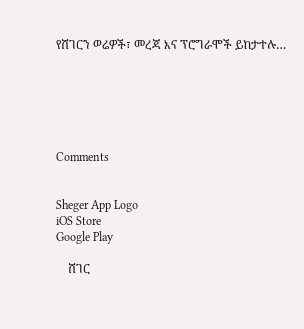የሸገርን ወሬዎች፣ መረጃ እና ፕሮግራሞች ይከታተሉ…






Comments


Sheger App Logo
iOS Store
Google Play

    ሸገር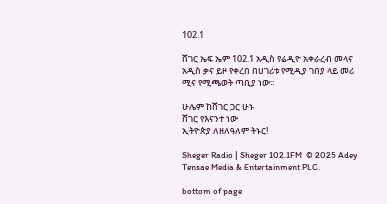102.1

ሸገር ኤፍ ኤም 102.1 አዲስ የሬዲዮ አቀራረብ መላና አዲስ ቃና ይዞ የቀረበ በሀገሪቱ የሚዲያ ገበያ ላይ መሪ ሚና የሚጫወት ጣቢያ ነው፡፡

ሁሌም ከሸገር ጋር ሁኑ
ሸገር የእናንተ ነው
ኢትዮጵያ ለዘለዓለም ትኑር!

Sheger Radio | Sheger 102.1FM  © 2025 Adey Tensae Media & Entertainment PLC.

bottom of page